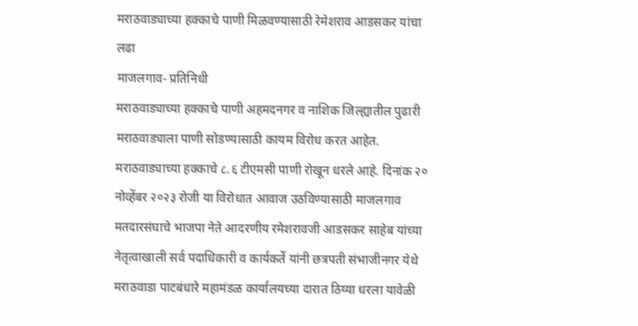मराठवाड्याच्या हक्काचे पाणी मिळवण्यासाठी रेमेशराव आडसकर यांचा लढा
माजलगाव- प्रतिनिधी
मराठवाड्याच्या हक्काचे पाणी अहमदनगर व नाशिक जिल्ह्यातील पुढारी मराठवाड्याला पाणी सोडण्यासाठी कायम विरोध करत आहेत. मराठवाड्याच्या हक्काचे ८.६ टीएमसी पाणी रोखून धरले आहे. दिनांक २० नोव्हेंबर २०२३ रोजी या विरोधात आवाज उठविण्यासाठी माजलगाव मतदारसंघाचे भाजपा नेते आदरणीय रमेशरावजी आडसकर साहेब यांच्या नेतृत्वाखाली सर्व पदाधिकारी व कार्यकर्ते यांनी छत्रपती संभाजीनगर येथे मराठवाडा पाटबंधारे महामंडळ कार्यालयच्या दारात ठिय्या धरला यावेळी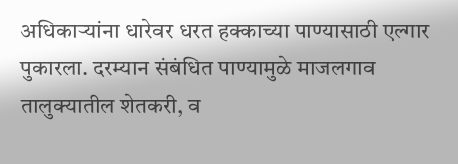अधिकाऱ्यांना धारेवर धरत हक्काच्या पाण्यासाठी एल्गार पुकारला. दरम्यान संबंधित पाण्यामुळे माजलगाव तालुक्यातील शेतकरी, व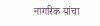नागरिक यांचा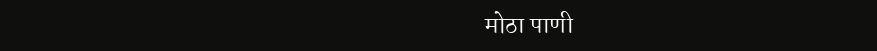मोठा पाणी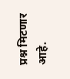प्रश्न मिटणार आहे.